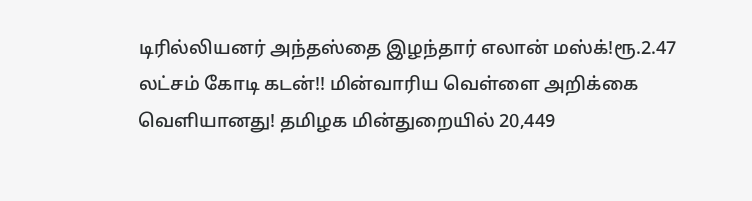டிரில்லியனர் அந்தஸ்தை இழந்தார் எலான் மஸ்க்!ரூ.2.47 லட்சம் கோடி கடன்!! மின்வாரிய வெள்ளை அறிக்கை வெளியானது! தமிழக மின்துறையில் 20,449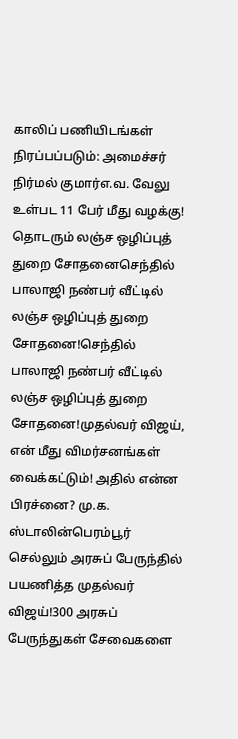காலிப் பணியிடங்கள் நிரப்பப்படும்: அமைச்சர் நிர்மல் குமார்எ.வ. வேலு உள்பட 11 பேர் மீது வழக்கு! தொடரும் லஞ்ச ஒழிப்புத் துறை சோதனைசெந்தில் பாலாஜி நண்பர் வீட்டில் லஞ்ச ஒழிப்புத் துறை சோதனை!செந்தில் பாலாஜி நண்பர் வீட்டில் லஞ்ச ஒழிப்புத் துறை சோதனை!முதல்வர் விஜய், என் மீது விமர்சனங்கள் வைக்கட்டும்! அதில் என்ன பிரச்னை? மு.க. ஸ்டாலின்பெரம்பூர் செல்லும் அரசுப் பேருந்தில் பயணித்த முதல்வர் விஜய்!300 அரசுப் பேருந்துகள் சேவைகளை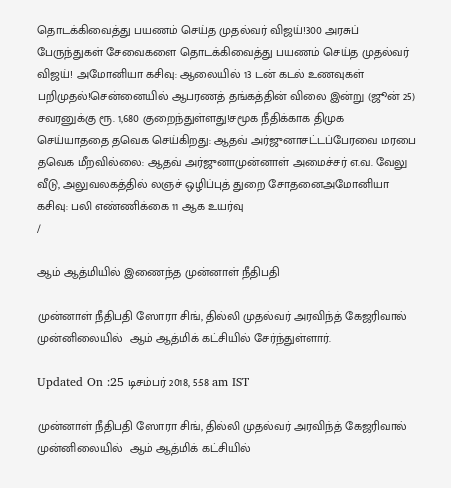தொடக்கிவைத்து பயணம் செய்த முதல்வர் விஜய்!300 அரசுப் பேருந்துகள் சேவைகளை தொடக்கிவைத்து பயணம் செய்த முதல்வர் விஜய்! அமோனியா கசிவு: ஆலையில் 13 டன் கடல் உணவுகள் பறிமுதல்!சென்னையில் ஆபரணத் தங்கத்தின் விலை இன்று (ஜூன் 25) சவரனுக்கு ரூ. 1,680 குறைந்துள்ளது!சமூக நீதிக்காக திமுக செய்யாததை தவெக செய்கிறது: ஆதவ் அர்ஜுனாசட்டப்பேரவை மரபை தவெக மீறவில்லை: ஆதவ் அர்ஜுனாமுன்னாள் அமைச்சர் எ.வ. வேலு வீடு, அலுவலகத்தில் லஞச் ஒழிப்புத் துறை சோதனைஅமோனியா கசிவு: பலி எண்ணிக்கை 11 ஆக உயர்வு
/

ஆம் ஆத்மியில் இணைந்த முன்னாள் நீதிபதி

முன்னாள் நீதிபதி ஸோரா சிங், தில்லி முதல்வர் அரவிந்த் கேஜரிவால் முன்னிலையில்  ஆம் ஆத்மிக் கட்சியில் சேர்ந்துள்ளார்.

Updated On :25 டிசம்பர் 2018, 5:58 am IST

முன்னாள் நீதிபதி ஸோரா சிங், தில்லி முதல்வர் அரவிந்த் கேஜரிவால் முன்னிலையில்  ஆம் ஆத்மிக் கட்சியில்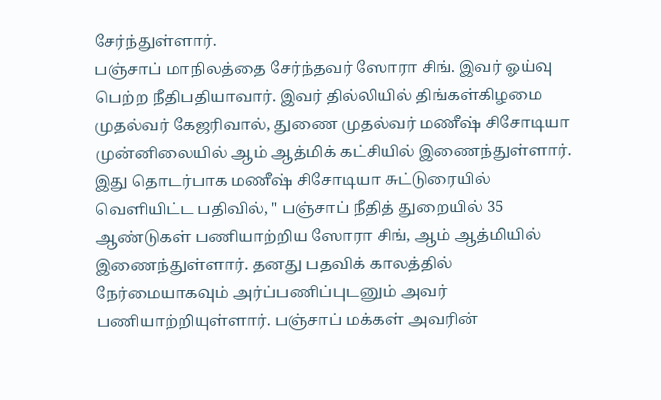சேர்ந்துள்ளார்.
பஞ்சாப் மாநிலத்தை சேர்ந்தவர் ஸோரா சிங். இவர் ஓய்வு பெற்ற நீதிபதியாவார். இவர் தில்லியில் திங்கள்கிழமை முதல்வர் கேஜரிவால், துணை முதல்வர் மணீஷ் சிசோடியா முன்னிலையில் ஆம் ஆத்மிக் கட்சியில் இணைந்துள்ளார்.
இது தொடர்பாக மணீஷ் சிசோடியா சுட்டுரையில் வெளியிட்ட பதிவில், " பஞ்சாப் நீதித் துறையில் 35 ஆண்டுகள் பணியாற்றிய ஸோரா சிங், ஆம் ஆத்மியில் இணைந்துள்ளார். தனது பதவிக் காலத்தில் நேர்மையாகவும் அர்ப்பணிப்புடனும் அவர் பணியாற்றியுள்ளார். பஞ்சாப் மக்கள் அவரின்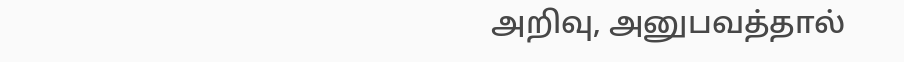அறிவு, அனுபவத்தால்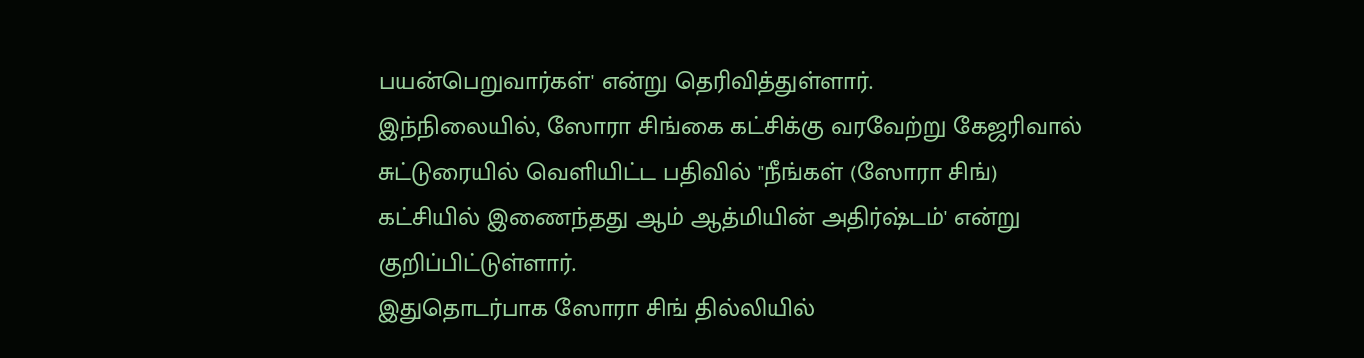பயன்பெறுவார்கள்' என்று தெரிவித்துள்ளார்.
இந்நிலையில், ஸோரா சிங்கை கட்சிக்கு வரவேற்று கேஜரிவால் சுட்டுரையில் வெளியிட்ட பதிவில் "நீங்கள் (ஸோரா சிங்) கட்சியில் இணைந்தது ஆம் ஆத்மியின் அதிர்ஷ்டம்' என்று குறிப்பிட்டுள்ளார்.
இதுதொடர்பாக ஸோரா சிங் தில்லியில்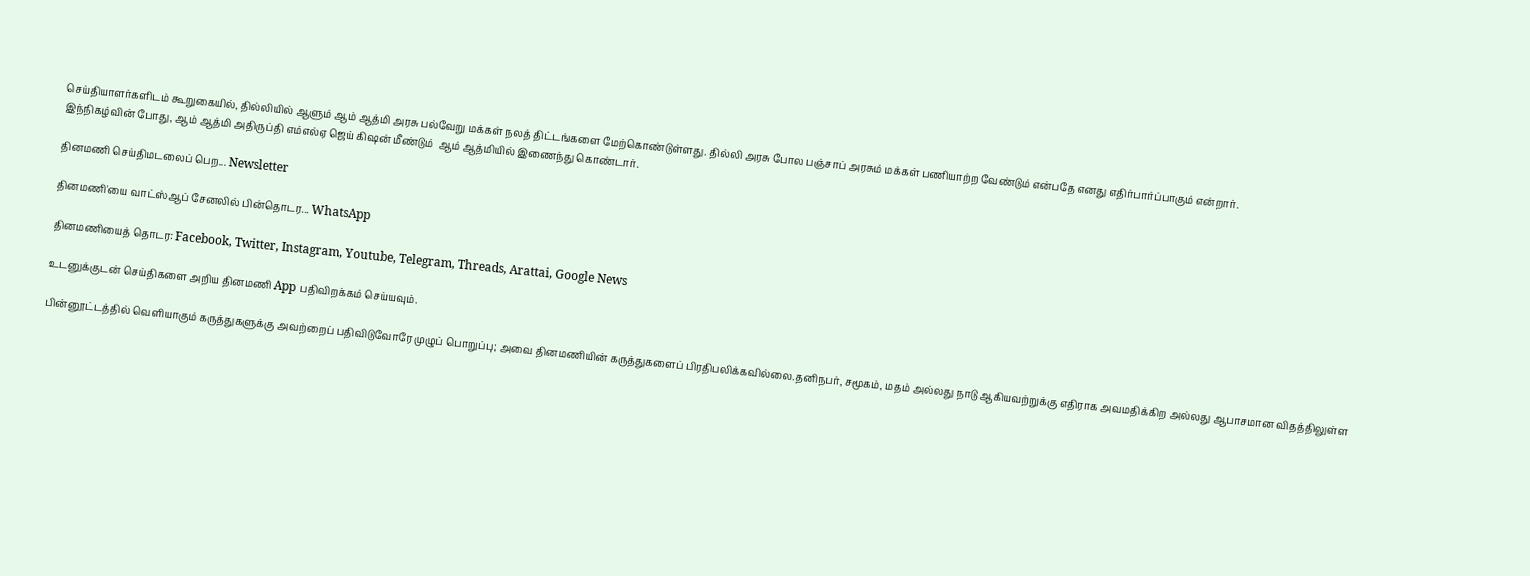செய்தியாளர்களிடம் கூறுகையில், தில்லியில் ஆளும் ஆம் ஆத்மி அரசு பல்வேறு மக்கள் நலத் திட்டங்களை மேற்கொண்டுள்ளது. தில்லி அரசு போல பஞ்சாப் அரசும் மக்கள் பணியாற்ற வேண்டும் என்பதே எனது எதிர்பார்ப்பாகும் என்றார்.
இந்நிகழ்வின் போது, ஆம் ஆத்மி அதிருப்தி எம்எல்ஏ ஜெய் கிஷன் மீண்டும்  ஆம் ஆத்மியில் இணைந்து கொண்டார்.

தினமணி செய்திமடலைப் பெற... Newsletter

தினமணி'யை வாட்ஸ்ஆப் சேனலில் பின்தொடர... WhatsApp

தினமணியைத் தொடர: Facebook, Twitter, Instagram, Youtube, Telegram, Threads, Arattai, Google News

உடனுக்குடன் செய்திகளை அறிய தினமணி App பதிவிறக்கம் செய்யவும்.

பின்னூட்டத்தில் வெளியாகும் கருத்துகளுக்கு அவற்றைப் பதிவிடுவோரே முழுப் பொறுப்பு; அவை தினமணியின் கருத்துகளைப் பிரதிபலிக்கவில்லை.தனிநபர், சமூகம், மதம் அல்லது நாடு ஆகியவற்றுக்கு எதிராக அவமதிக்கிற அல்லது ஆபாசமான விதத்திலுள்ள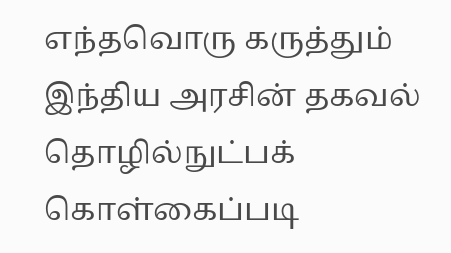எந்தவொரு கருத்தும் இந்திய அரசின் தகவல் தொழில்நுட்பக் கொள்கைப்படி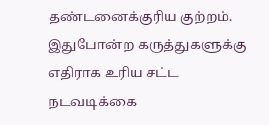தண்டனைக்குரிய குற்றம். இதுபோன்ற கருத்துகளுக்கு எதிராக உரிய சட்ட நடவடிக்கை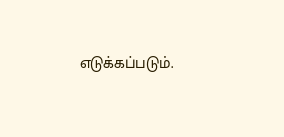எடுக்கப்படும்.